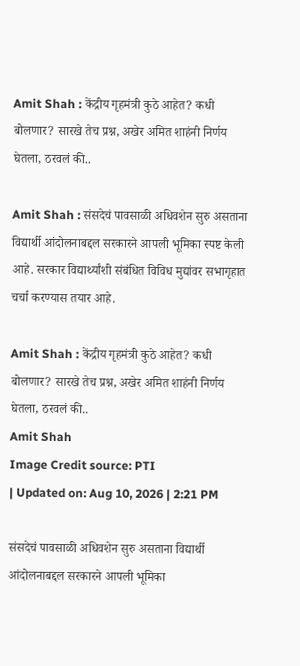Amit Shah : केंद्रीय गृहमंत्री कुठे आहेत? कधी बोलणार? सारखे तेच प्रश्न, अखेर अमित शाहंनी निर्णय घेतला, ठरवलं की..

Amit Shah : संसदेचं पावसाळी अधिवशेन सुरु असताना विद्यार्थी आंदोलनाबद्दल सरकारने आपली भूमिका स्पष्ट केली आहे. सरकार विद्यार्थ्यांशी संबंधित विविध मुद्यांवर सभागृहात चर्चा करण्यास तयार आहे.

Amit Shah : केंद्रीय गृहमंत्री कुठे आहेत? कधी बोलणार? सारखे तेच प्रश्न, अखेर अमित शाहंनी निर्णय घेतला, ठरवलं की..
Amit Shah
Image Credit source: PTI
| Updated on: Aug 10, 2026 | 2:21 PM

संसदेचं पावसाळी अधिवशेन सुरु असताना विद्यार्थी आंदोलनाबद्दल सरकारने आपली भूमिका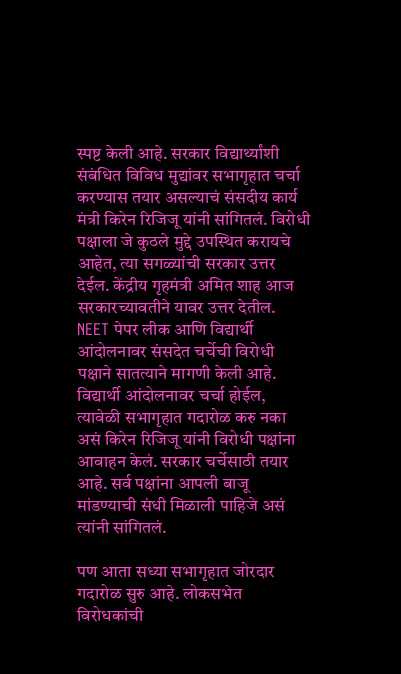स्पष्ट केली आहे. सरकार विद्यार्थ्यांशी संबंधित विविध मुद्यांवर सभागृहात चर्चा करण्यास तयार असल्याचं संसदीय कार्य मंत्री किरेन रिजिजू यांनी सांगितलं. विरोधी पक्षाला जे कुठले मुद्दे उपस्थित करायचे आहेत, त्या सगळ्यांची सरकार उत्तर देईल. केंद्रीय गृहमंत्री अमित शाह आज सरकारच्यावतीने यावर उत्तर देतील. NEET पेपर लीक आणि विद्यार्थी आंदोलनावर संसदेत चर्चेची विरोधी पक्षाने सातत्याने मागणी केली आहे. विद्यार्थी आंदोलनावर चर्चा होईल, त्यावेळी सभागृहात गदारोळ करु नका असं किरेन रिजिजू यांनी विरोधी पक्षांना आवाहन केलं. सरकार चर्चेसाठी तयार आहे. सर्व पक्षांना आपली बाजू मांडण्याची संधी मिळाली पाहिजे असं त्यांनी सांगितलं.

पण आता सध्या सभागृहात जोरदार गदारोळ सुरु आहे. लोकसभेत विरोधकांची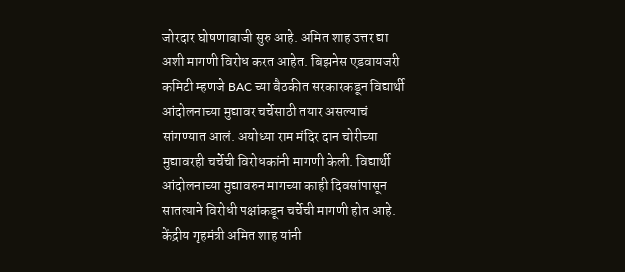जोरदार घोषणाबाजी सुरु आहे. अमित शाह उत्तर द्या अशी मागणी विरोध करत आहेत. बिझनेस एडवायजरी कमिटी म्हणजे BAC च्या बैठकीत सरकारकडून विद्यार्थी आंदोलनाच्या मुद्यावर चर्चेसाठी तयार असल्याचं सांगण्यात आलं. अयोध्या राम मंदिर दान चोरीच्या मुद्यावरही चर्चेची विरोधकांनी मागणी केली. विद्यार्थी आंदोलनाच्या मुद्यावरुन मागच्या काही दिवसांपासून सातत्याने विरोधी पक्षांकडून चर्चेची मागणी होत आहे. केंद्रीय गृहमंत्री अमित शाह यांनी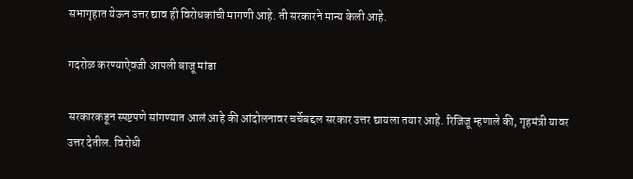सभागृहात येऊन उत्तर द्याव ही विरोधकांची मागणी आहे. ती सरकारने मान्य केली आहे.

गदरोळ करण्याऐवजी आपली बाजू मांडा

सरकारकडून स्पष्टपणे सांगण्यात आलं आहे की आंदोलनावर चर्चेबद्दल सरकार उत्तर द्यायला तयार आहे. रिजिजू म्हणाले की, गृहमंत्री यावर उत्तर देतील. विरोधी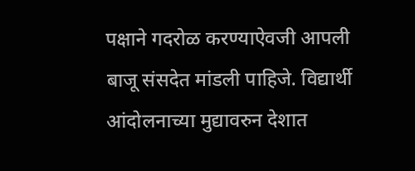पक्षाने गदरोळ करण्याऐवजी आपली बाजू संसदेत मांडली पाहिजे. विद्यार्थी आंदोलनाच्या मुद्यावरुन देशात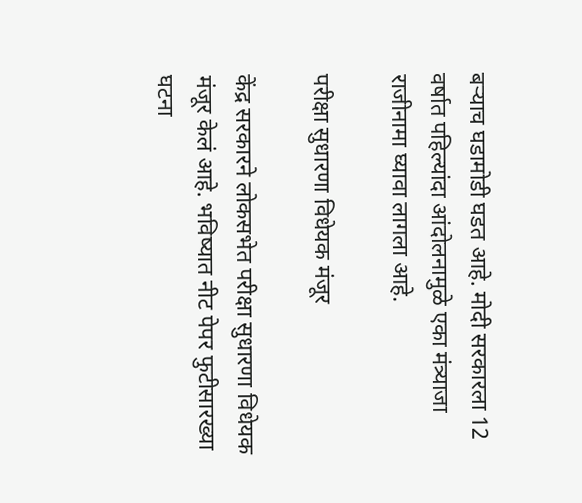बऱ्याच घडामोडी घडत आहे. मोदी सरकारला 12 वर्षात पहिल्यांदा आंदोलनामुळे एका मंत्र्याजा राजीनामा घ्यावा लागला आहे.

परीक्षा सुधारणा विधेयक मंजूर

केंद्र सरकारने लोकसभेत परीक्षा सुधारणा विधेयक मंजूर केलं आहे. भविष्यात नीट पेपर फुटीसारख्या घटना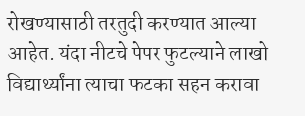रोखण्यासाठी तरतुदी करण्यात आल्या आहेत. यंदा नीटचे पेपर फुटल्याने लाखो विद्यार्थ्यांना त्याचा फटका सहन करावा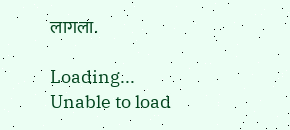लागला.

Loading...
Unable to load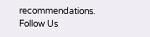recommendations.
Follow Us